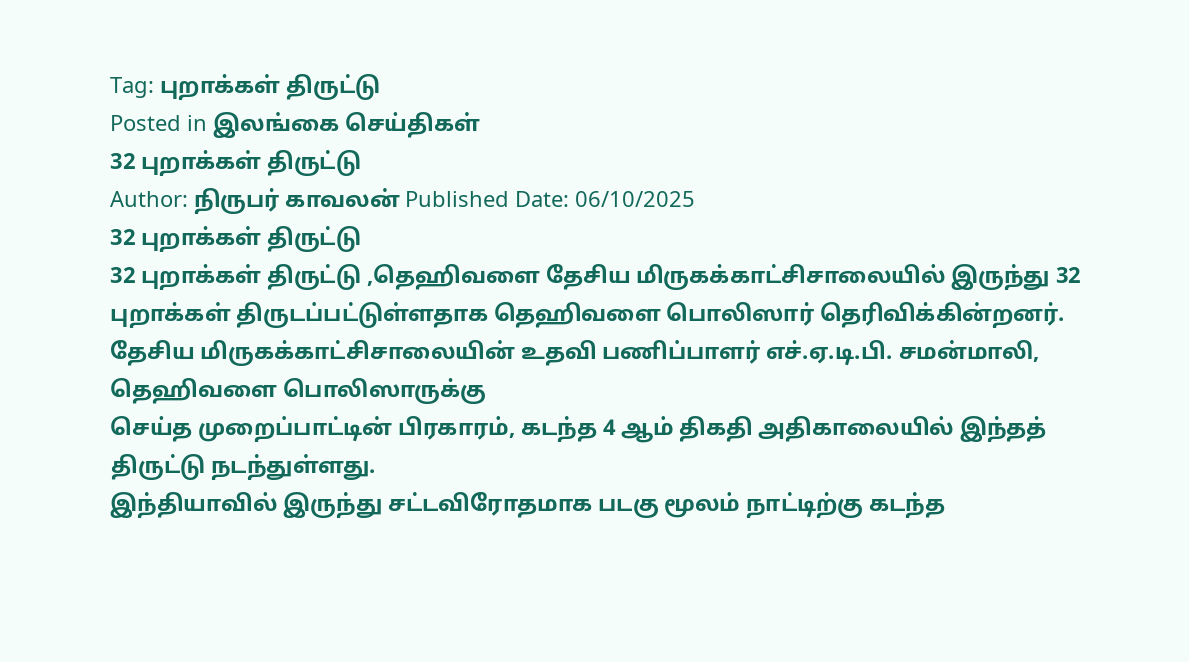Tag: புறாக்கள் திருட்டு
Posted in இலங்கை செய்திகள்
32 புறாக்கள் திருட்டு
Author: நிருபர் காவலன் Published Date: 06/10/2025
32 புறாக்கள் திருட்டு
32 புறாக்கள் திருட்டு ,தெஹிவளை தேசிய மிருகக்காட்சிசாலையில் இருந்து 32 புறாக்கள் திருடப்பட்டுள்ளதாக தெஹிவளை பொலிஸார் தெரிவிக்கின்றனர்.
தேசிய மிருகக்காட்சிசாலையின் உதவி பணிப்பாளர் எச்.ஏ.டி.பி. சமன்மாலி, தெஹிவளை பொலிஸாருக்கு
செய்த முறைப்பாட்டின் பிரகாரம், கடந்த 4 ஆம் திகதி அதிகாலையில் இந்தத் திருட்டு நடந்துள்ளது.
இந்தியாவில் இருந்து சட்டவிரோதமாக படகு மூலம் நாட்டிற்கு கடந்த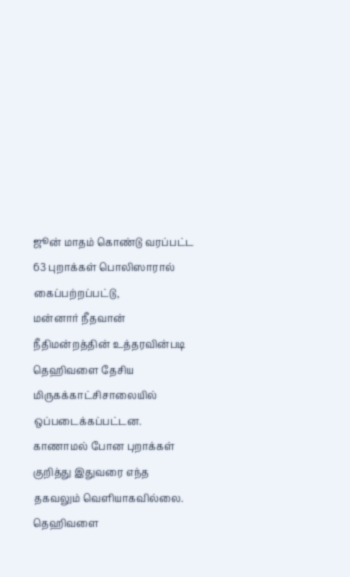ஜூன் மாதம் கொண்டு வரப்பட்ட 63 புறாக்கள் பொலிஸாரால் கைப்பற்றப்பட்டு,
மன்னார் நீதவான் நீதிமன்றத்தின் உத்தரவின்படி தெஹிவளை தேசிய மிருகக்காட்சிசாலையில் ஒப்படைக்கப்பட்டன.
காணாமல் போன புறாக்கள் குறித்து இதுவரை எந்த தகவலும் வெளியாகவில்லை. தெஹிவளை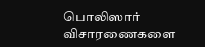பொலிஸார் விசாரணைகளை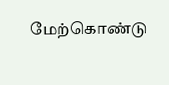மேற்கொண்டு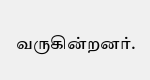வருகின்றனர்.